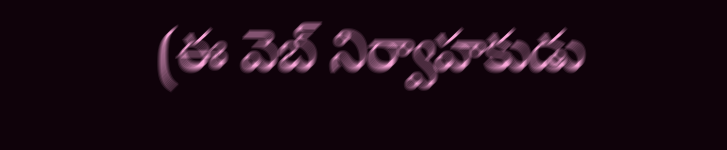(ఈ వెబ్ నిర్వాహకుడు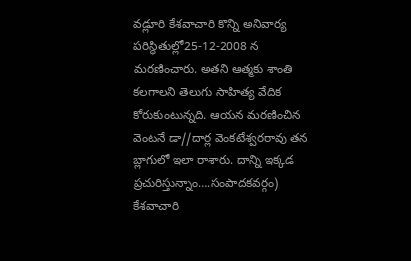వడ్లూరి కేశవాచారి కొన్ని అనివార్య పరిస్థితుల్లో25-12-2008 న మరణించారు. అతని ఆత్మకు శాంతి కలగాలని తెలుగు సాహిత్య వేదిక కోరుకుంటున్నది. ఆయన మరణించిన వెంటనే డా//దార్ల వెంకటేశ్వరరావు తన బ్లాగులో ఇలా రాశారు. దాన్ని ఇక్కడ ప్రచురిస్తున్నాం….సంపాదకవర్గం)
కేశవాచారి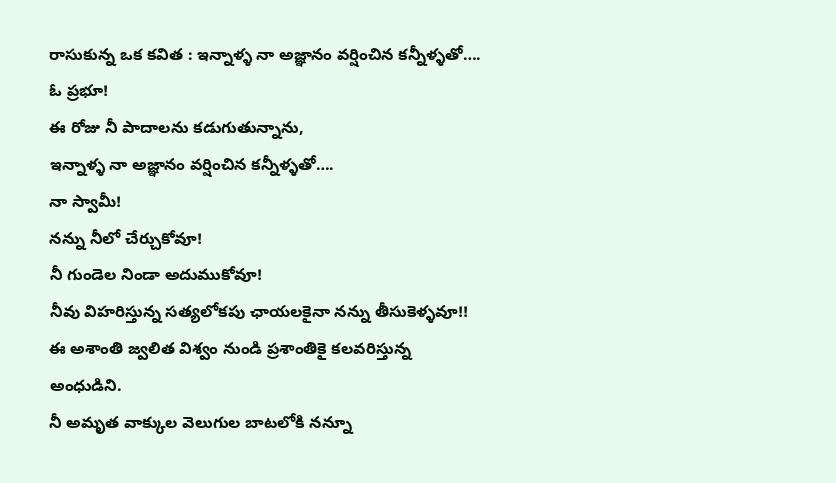రాసుకున్న ఒక కవిత : ఇన్నాళ్ళ నా అజ్ఞానం వర్షించిన కన్నీళ్ళతో….
ఓ ప్రభూ!
ఈ రోజు నీ పాదాలను కడుగుతున్నాను,
ఇన్నాళ్ళ నా అజ్ఞానం వర్షించిన కన్నీళ్ళతో….
నా స్వామీ!
నన్ను నీలో చేర్చుకోవూ!
నీ గుండెల నిండా అదుముకోవూ!
నీవు విహరిస్తున్న సత్యలోకపు ఛాయలకైనా నన్ను తీసుకెళ్ళవూ!!
ఈ అశాంతి జ్వలిత విశ్వం నుండి ప్రశాంతికై కలవరిస్తున్న అంధుడిని.
నీ అమృత వాక్కుల వెలుగుల బాటలోకి నన్నూ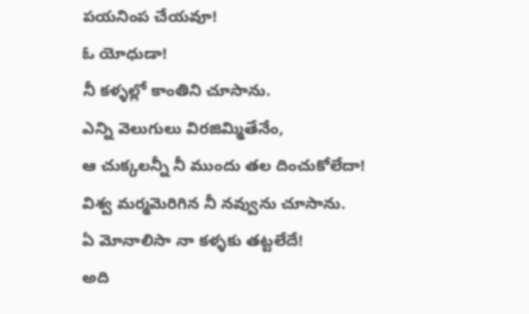పయనింప చేయవూ!
ఓ యోధుడా!
నీ కళ్ళల్లో కాంతిని చూసాను.
ఎన్ని వెలుగులు విరజిమ్మితేనేం,
ఆ చుక్కలన్నీ నీ ముందు తల దించుకోలేదా!
విశ్వ మర్మమెరిగిన నీ నవ్వును చూసాను.
ఏ మోనాలిసా నా కళ్ళకు తట్టలేదే!
అది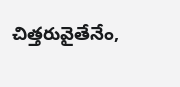చిత్తరువైతేనేం,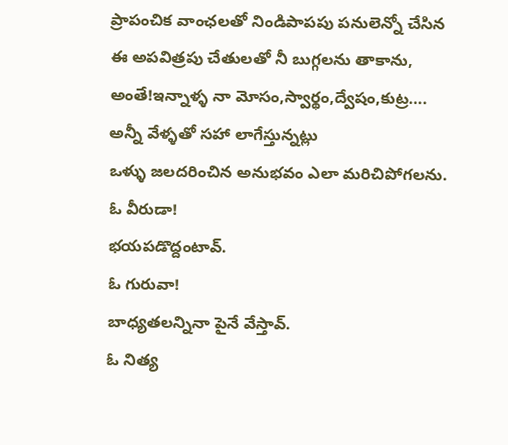ప్రాపంచిక వాంఛలతో నిండిపాపపు పనులెన్నో చేసిన
ఈ అపవిత్రపు చేతులతో నీ బుగ్గలను తాకాను,
అంతే!ఇన్నాళ్ళ నా మోసం,స్వార్థం,ద్వేషం,కుట్ర….
అన్నీ వేళ్ళతో సహా లాగేస్తున్నట్లు
ఒళ్ళు జలదరించిన అనుభవం ఎలా మరిచిపోగలను.
ఓ వీరుడా!
భయపడొద్దంటావ్.
ఓ గురువా!
బాధ్యతలన్నినా పైనే వేస్తావ్.
ఓ నిత్య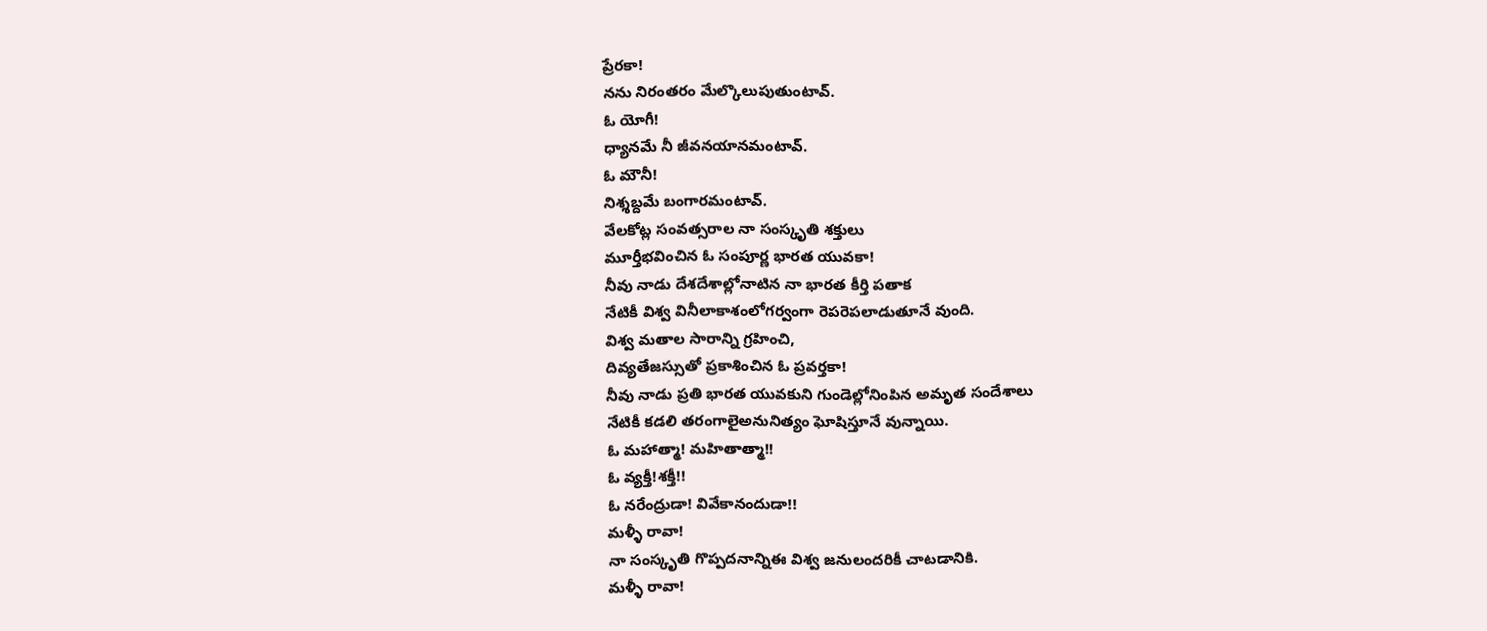ప్రేరకా!
నను నిరంతరం మేల్కొలుపుతుంటావ్.
ఓ యోగీ!
ధ్యానమే నీ జీవనయానమంటావ్.
ఓ మౌనీ!
నిశ్శబ్దమే బంగారమంటావ్.
వేలకోట్ల సంవత్సరాల నా సంస్కృతి శక్తులు
మూర్తీభవించిన ఓ సంపూర్ణ భారత యువకా!
నీవు నాడు దేశదేశాల్లోనాటిన నా భారత కీర్తి పతాక
నేటికీ విశ్వ వినీలాకాశంలోగర్వంగా రెపరెపలాడుతూనే వుంది.
విశ్వ మతాల సారాన్ని గ్రహించి,
దివ్యతేజస్సుతో ప్రకాశించిన ఓ ప్రవర్తకా!
నీవు నాడు ప్రతి భారత యువకుని గుండెల్లోనింపిన అమృత సందేశాలు
నేటికీ కడలి తరంగాలైఅనునిత్యం ఘోషిస్తూనే వున్నాయి.
ఓ మహాత్మా! మహితాత్మా!!
ఓ వ్యక్తీ!శక్తీ!!
ఓ నరేంద్రుడా! వివేకానందుడా!!
మళ్ళీ రావా!
నా సంస్కృతి గొప్పదనాన్నిఈ విశ్వ జనులందరికీ చాటడానికి.
మళ్ళీ రావా!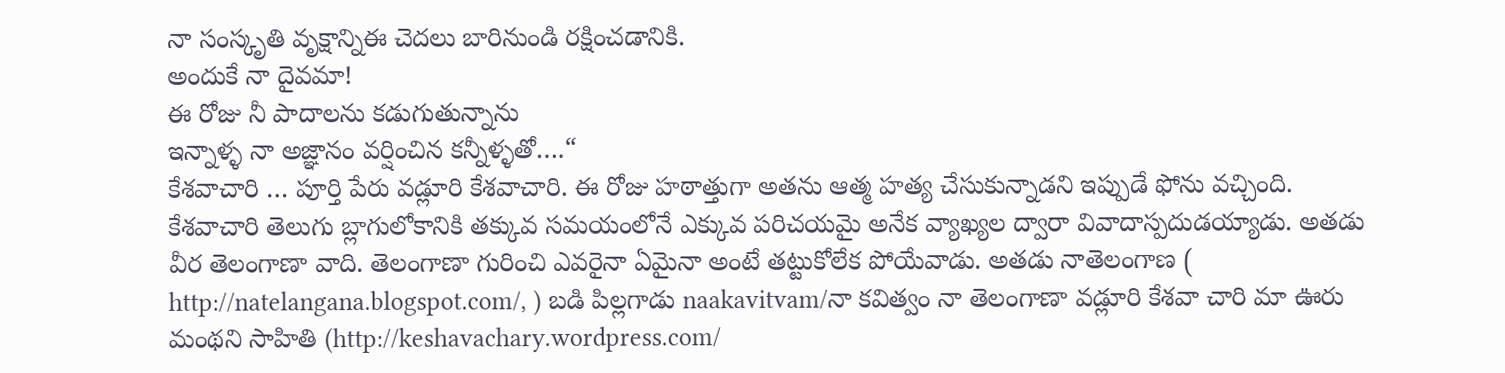నా సంస్కృతి వృక్షాన్నిఈ చెదలు బారినుండి రక్షించడానికి.
అందుకే నా దైవమా!
ఈ రోజు నీ పాదాలను కడుగుతున్నాను
ఇన్నాళ్ళ నా అజ్ఞానం వర్షించిన కన్నీళ్ళతో….“
కేశవాచారి … పూర్తి పేరు వడ్లూరి కేశవాచారి. ఈ రోజు హఠాత్తుగా అతను ఆత్మ హత్య చేసుకున్నాడని ఇప్పుడే ఫోను వచ్చింది.
కేశవాచారి తెలుగు బ్లాగులోకానికి తక్కువ సమయంలోనే ఎక్కువ పరిచయమై అనేక వ్యాఖ్యల ద్వారా వివాదాస్పదుడయ్యాడు. అతడు వీర తెలంగాణా వాది. తెలంగాణా గురించి ఎవరైనా ఏమైనా అంటే తట్టుకోలేక పోయేవాడు. అతడు నాతెలంగాణ ( http://natelangana.blogspot.com/, ) బడి పిల్లగాడు naakavitvam/నా కవిత్వం నా తెలంగాణా వడ్లూరి కేశవా చారి మా ఊరు మంథని సాహితి (http://keshavachary.wordpress.com/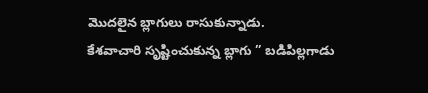మొదలైన బ్లాగులు రాసుకున్నాడు.
కేశవాచారి సృష్టించుకున్న బ్లాగు ” బడిపిల్లగాడు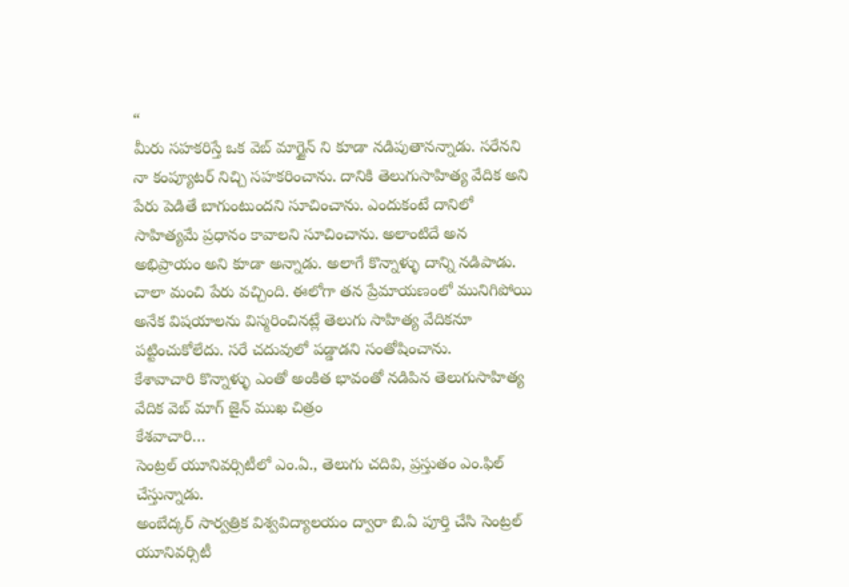“
మీరు సహకరిస్తే ఒక వెబ్ మాగ్జైన్ ని కూడా నడిపుతానన్నాడు. సరేనని నా కంప్యూటర్ నిచ్చి సహకరించాను. దానికి తెలుగుసాహిత్య వేదిక అని పేరు పెడితే బాగుంటుందని సూచించాను. ఎందుకంటే దానిలో సాహిత్యమే ప్రధానం కావాలని సూచించాను. అలాంటిదే అన అభిప్రాయం అని కూడా అన్నాడు. అలాగే కొన్నాళ్ళు దాన్ని నడిపాడు. చాలా మంచి పేరు వచ్చింది. ఈలోగా తన ప్రేమాయణంలో మునిగిపోయి అనేక విషయాలను విస్మరించినట్లే తెలుగు సాహిత్య వేదికనూ పట్టించుకోలేదు. సరే చదువులో పడ్డాడని సంతోషించాను.
కేశావాచారి కొన్నాళ్ళు ఎంతో అంకిత భావంతో నడిపిన తెలుగుసాహిత్య వేదిక వెబ్ మాగ్ జైన్ ముఖ చిత్రం
కేశవాచారి…
సెంట్రల్ యూనివర్సిటీలో ఎం.ఏ., తెలుగు చదివి, ప్రస్తుతం ఎం.ఫిల్ చేస్తున్నాడు.
అంబేద్కర్ సార్వత్రిక విశ్వవిద్యాలయం ద్వారా బి.ఏ పూర్తి చేసి సెంట్రల్ యూనివర్సిటీ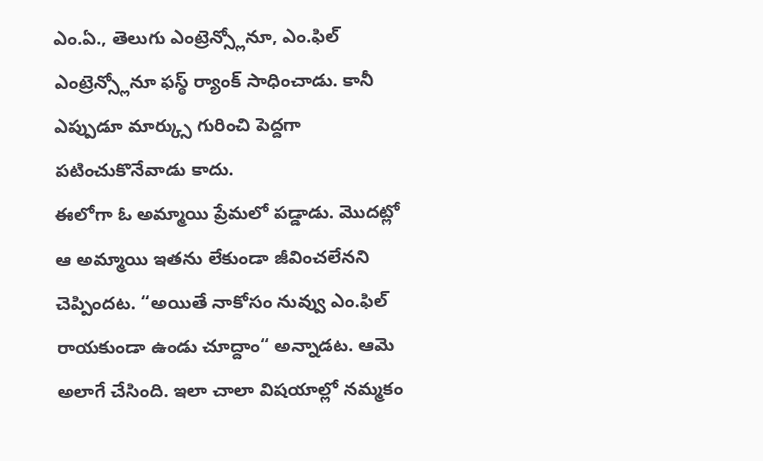ఎం.ఏ., తెలుగు ఎంట్రెన్స్లోనూ, ఎం.ఫిల్ ఎంట్రెన్స్లోనూ ఫస్ఠ్ ర్యాంక్ సాధించాడు. కానీ ఎప్పుడూ మార్క్సు గురించి పెద్దగా పటించుకొనేవాడు కాదు.
ఈలోగా ఓ అమ్మాయి ప్రేమలో పడ్డాడు. మొదట్లో ఆ అమ్మాయి ఇతను లేకుండా జీవించలేనని చెప్పిందట. “అయితే నాకోసం నువ్వు ఎం.ఫిల్ రాయకుండా ఉండు చూద్దాం“ అన్నాడట. ఆమె అలాగే చేసింది. ఇలా చాలా విషయాల్లో నమ్మకం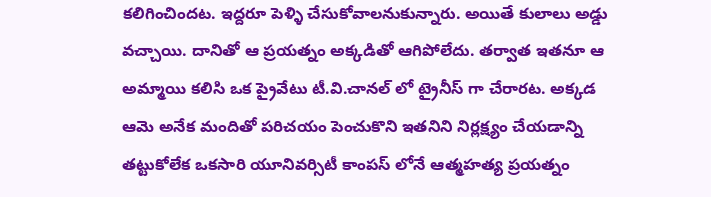కలిగించిందట. ఇద్దరూ పెళ్ళి చేసుకోవాలనుకున్నారు. అయితే కులాలు అడ్డు వచ్చాయి. దానితో ఆ ప్రయత్నం అక్కడితో ఆగిపోలేదు. తర్వాత ఇతనూ ఆ అమ్మాయి కలిసి ఒక ప్రైవేటు టీ.వి.చానల్ లో ట్రైనీస్ గా చేరారట. అక్కడ ఆమె అనేక మందితో పరిచయం పెంచుకొని ఇతనిని నిర్లక్ష్యం చేయడాన్ని తట్టుకోలేక ఒకసారి యూనివర్సిటీ కాంపస్ లోనే ఆత్మహత్య ప్రయత్నం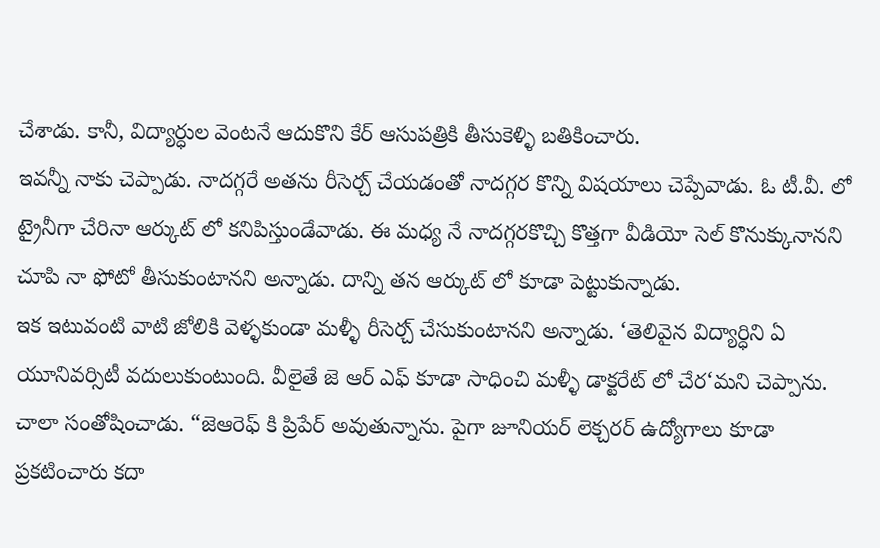చేశాడు. కానీ, విద్యార్ధుల వెంటనే ఆదుకొని కేర్ ఆసుపత్రికి తీసుకెళ్ళి బతికించారు.
ఇవన్నీ నాకు చెప్పాడు. నాదగ్గరే అతను రీసెర్చ్ చేయడంతో నాదగ్గర కొన్ని విషయాలు చెప్పేవాడు. ఓ టీ.వీ. లో ట్రైనీగా చేరినా ఆర్కుట్ లో కనిపిస్తుండేవాడు. ఈ మధ్య నే నాదగ్గరకొచ్చి కొత్తగా వీడియో సెల్ కొనుక్కునానని చూపి నా ఫోటో తీసుకుంటానని అన్నాడు. దాన్ని తన ఆర్కుట్ లో కూడా పెట్టుకున్నాడు.
ఇక ఇటువంటి వాటి జోలికి వెళ్ళకుండా మళ్ళీ రీసెర్చ్ చేసుకుంటానని అన్నాడు. ‘తెలివైన విద్యార్ధిని ఏ యూనివర్సిటీ వదులుకుంటుంది. వీలైతే జె ఆర్ ఎఫ్ కూడా సాధించి మళ్ళీ డాక్టరేట్ లో చేర‘మని చెప్పాను. చాలా సంతోషించాడు. “జెఆరెఫ్ కి ప్రిపేర్ అవుతున్నాను. పైగా జూనియర్ లెక్చరర్ ఉద్యోగాలు కూడా ప్రకటించారు కదా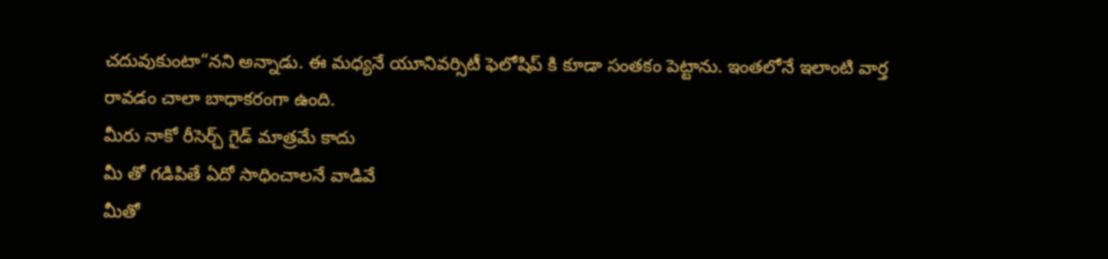చదువుకుంటా“నని అన్నాడు. ఈ మధ్యనే యూనివర్సిటీ ఫెలోషిప్ కి కూడా సంతకం పెట్టాను. ఇంతలోనే ఇలాంటి వార్త రావడం చాలా బాధాకరంగా ఉంది.
మీరు నాకో రీసెర్చ్ గైడ్ మాత్రమే కాదు
మీ తో గడిపితే ఏదో సాధించాలనే వాడివే
మీతో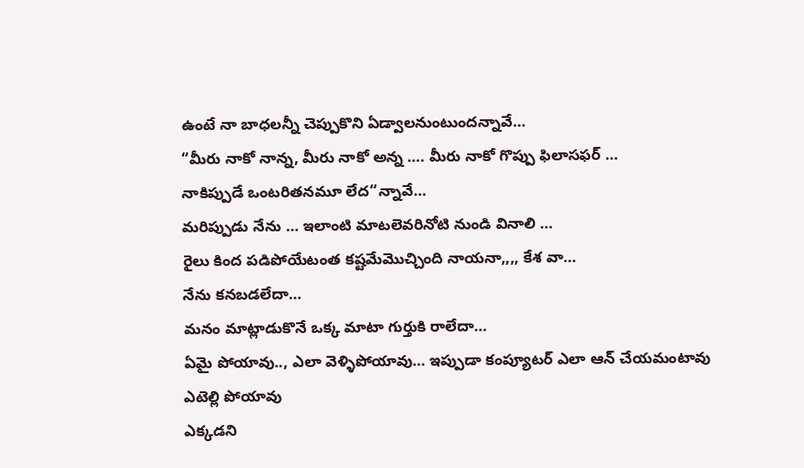ఉంటే నా బాధలన్నీ చెప్పుకొని ఏడ్వాలనుంటుందన్నావే…
“మీరు నాకో నాన్న, మీరు నాకో అన్న …. మీరు నాకో గొప్పు ఫిలాసఫర్ …
నాకిప్పుడే ఒంటరితనమూ లేద“న్నావే…
మరిప్పుడు నేను … ఇలాంటి మాటలెవరినోటి నుండి వినాలి …
రైలు కింద పడిపోయేటంత కష్టమేమొచ్చింది నాయనా,,,, కేశ వా…
నేను కనబడలేదా…
మనం మాట్లాడుకొనే ఒక్క మాటా గుర్తుకి రాలేదా…
ఏమై పోయావు.., ఎలా వెళ్ళిపోయావు… ఇప్పుడా కంప్యూటర్ ఎలా ఆన్ చేయమంటావు
ఎటెల్లి పోయావు
ఎక్కడని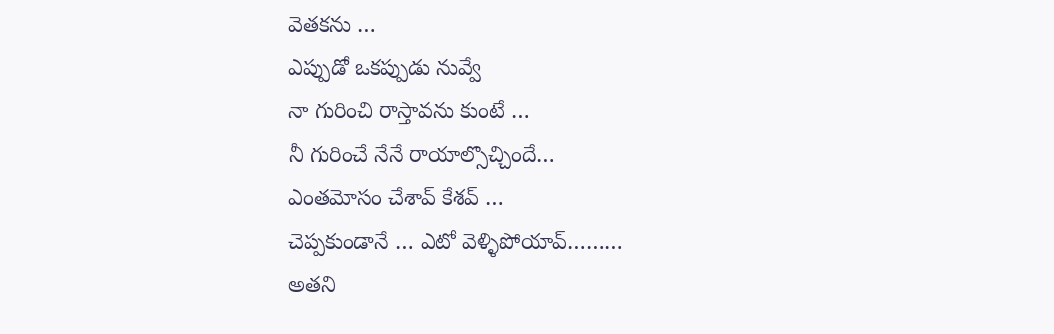వెతకను …
ఎప్పుడో ఒకప్పుడు నువ్వే
నా గురించి రాస్తావను కుంటే …
నీ గురించే నేనే రాయాల్సొచ్చిందే…
ఎంతమోసం చేశావ్ కేశవ్ …
చెప్పకుండానే … ఎటో వెళ్ళిపోయావ్………
అతని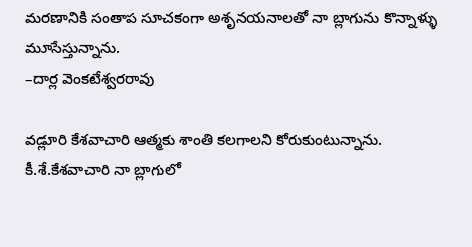మరణానికి సంతాప సూచకంగా అశృనయనాలతో నా బ్లాగును కొన్నాళ్ళు మూసేస్తున్నాను.
–దార్ల వెంకటేశ్వరరావు

వడ్లూరి కేశవాచారి ఆత్మకు శాంతి కలగాలని కోరుకుంటున్నాను.
కీ.శే.కేశవాచారి నా బ్లాగులో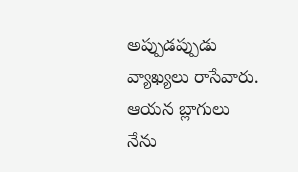అప్పుడప్పుడు వ్యాఖ్యలు రాసేవారు. ఆయన బ్లాగులు నేను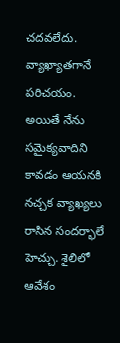చదవలేదు. వ్యాఖ్యాతగానే పరిచయం. అయితే నేను సమైక్యవాదిని కావడం ఆయనకి నచ్చక వ్యాఖ్యలు రాసిన సందర్భాలే హెచ్చు. శైలిలో ఆవేశం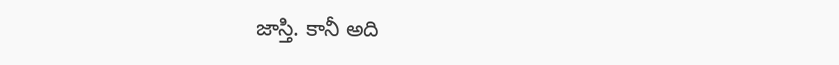జాస్తి. కానీ అది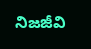నిజజీవి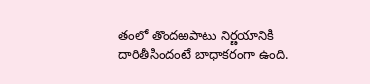తంలో తొందఱపాటు నిర్ణయానికి దారితీసిందంటే బాధాకరంగా ఉంది.